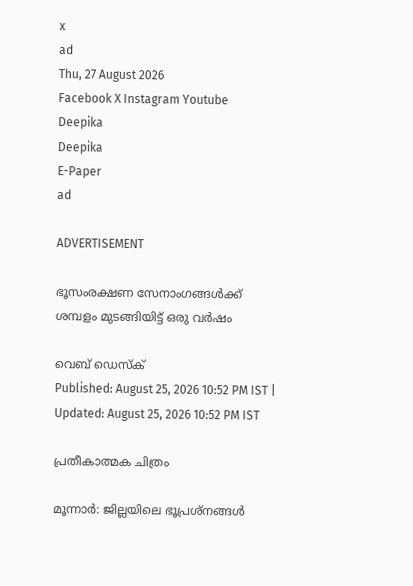x
ad
Thu, 27 August 2026
Facebook X Instagram Youtube
Deepika
Deepika
E-Paper
ad

ADVERTISEMENT

ഭൂസംരക്ഷണ സേനാംഗങ്ങള്‍ക്ക് ശമ്പളം മുടങ്ങിയിട്ട് ഒരു വര്‍ഷം

വെബ് ഡെസ്ക്
Published: August 25, 2026 10:52 PM IST | Updated: August 25, 2026 10:52 PM IST

പ്രതീകാത്മക ചിത്രം

മൂന്നാര്‍: ജില്ലയിലെ ഭൂപ്രശ്‌നങ്ങള്‍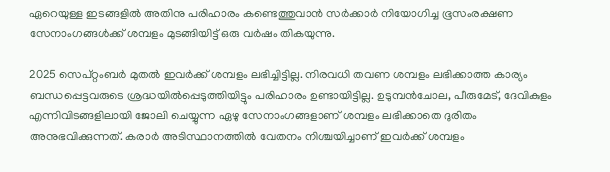ഏറെയുള്ള ഇടങ്ങളില്‍ അതിനു പരിഹാരം കണ്ടെത്തുവാന്‍ സര്‍ക്കാര്‍ നിയോഗിച്ച ഭൂസംരക്ഷണ സേനാംഗങ്ങള്‍ക്ക് ശമ്പളം മുടങ്ങിയിട്ട് ഒരു വര്‍ഷം തികയുന്നു.

2025 സെപ്റ്റംബർ മുതല്‍ ഇവർക്ക് ശമ്പളം ലഭിച്ചിട്ടില്ല. നിരവധി തവണ ശമ്പളം ലഭിക്കാത്ത കാര്യം ബന്ധപ്പെട്ടവരുടെ ശ്രദ്ധയില്‍പ്പെടുത്തിയിട്ടും പരിഹാരം ഉണ്ടായിട്ടില്ല. ഉടുമ്പന്‍ചോല, പീരുമേട്, ദേവികുളം എന്നിവിടങ്ങളിലായി ജോലി ചെയ്യുന്ന ഏഴു സേനാംഗങ്ങളാണ് ശമ്പളം ലഭിക്കാതെ ദുരിതം അനുഭവിക്കുന്നത്. കരാര്‍ അടിസ്ഥാനത്തില്‍ വേതനം നിശ്ചയിച്ചാണ് ഇവര്‍ക്ക് ശമ്പളം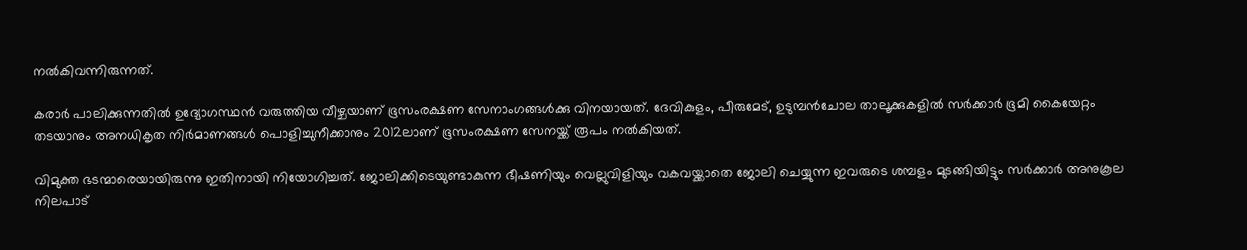നല്‍കിവന്നിരുന്നത്.

കരാര്‍ പാലിക്കുന്നതില്‍ ഉദ്യോഗസ്ഥന്‍ വരുത്തിയ വീഴ്ചയാണ് ഭൂസംരക്ഷണ സേനാംഗങ്ങള്‍ക്കു വിനയായത്. ദേവികുളം, പീരുമേട്, ഉടുമ്പന്‍ചോല താലൂക്കുകളിൽ സര്‍ക്കാര്‍ ഭൂമി കൈയേറ്റം തടയാനും അനധികൃത നിർമാണങ്ങൾ പൊളിച്ചുനീക്കാനും 2012ലാണ് ഭൂസംരക്ഷണ സേനയ്ക്ക് രൂപം നൽകിയത്.

വിമുക്ത ഭടന്മാരെയായിരുന്നു ഇതിനായി നിയോഗിച്ചത്. ജോലിക്കിടെയുണ്ടാകുന്ന ഭീഷണിയും വെല്ലുവിളിയും വകവയ്ക്കാതെ ജോലി ചെയ്യുന്ന ഇവരുടെ ശമ്പളം മുടങ്ങിയിട്ടും സര്‍ക്കാര്‍ അനുകൂല നിലപാട്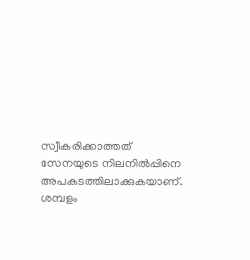സ്വീകരിക്കാത്തത് സേനയുടെ നിലനില്‍പ്പിനെ അപകടത്തിലാക്കുകയാണ്. ശമ്പളം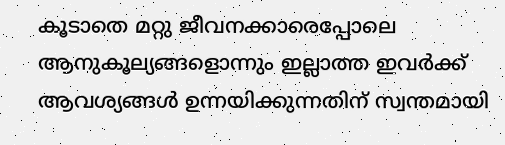കൂടാതെ മറ്റു ജീവനക്കാരെപ്പോലെ ആനുകൂല്യങ്ങളൊന്നും ഇല്ലാത്ത ഇവര്‍ക്ക് ആവശ്യങ്ങള്‍ ഉന്നയിക്കുന്നതിന് സ്വന്തമായി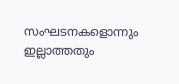സംഘടനകളൊന്നും ഇല്ലാത്തതും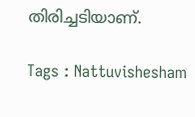തിരിച്ചടിയാണ്.

Tags : Nattuvishesham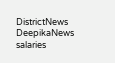DistrictNews DeepikaNews salaries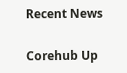Recent News

Corehub Up